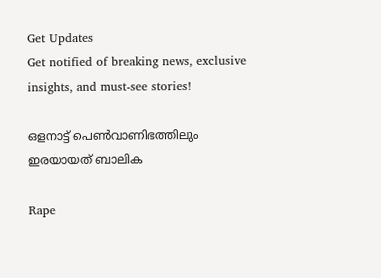Get Updates
Get notified of breaking news, exclusive insights, and must-see stories!

ഒളനാട്ട് പെണ്‍വാണിഭത്തിലും ഇരയായത് ബാലിക

Rape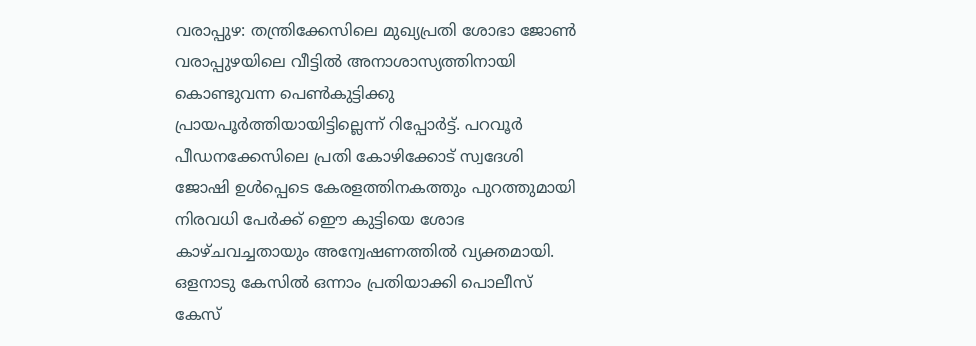വരാപ്പുഴ: തന്ത്രിക്കേസിലെ മുഖ്യപ്രതി ശോഭാ ജോണ്‍ വരാപ്പുഴയിലെ വീട്ടില്‍ അനാശാസ്യത്തിനായി കൊണ്ടുവന്ന പെണ്‍കുട്ടിക്കു പ്രായപൂര്‍ത്തിയായിട്ടില്ലെന്ന് റിപ്പോര്‍ട്ട്. പറവൂര്‍ പീഡനക്കേസിലെ പ്രതി കോഴിക്കോട് സ്വദേശി ജോഷി ഉള്‍പ്പെടെ കേരളത്തിനകത്തും പുറത്തുമായി നിരവധി പേര്‍ക്ക് ഇൌ കുട്ടിയെ ശോഭ കാഴ്ചവച്ചതായും അന്വേഷണത്തില്‍ വ്യക്തമായി. ഒളനാടു കേസില്‍ ഒന്നാം പ്രതിയാക്കി പൊലീസ് കേസ്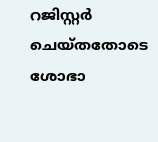റജിസ്റ്റര്‍ ചെയ്തതോടെ ശോഭാ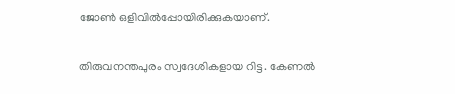ജോണ്‍ ഒളിവില്‍പ്പോയിരിക്കുകയാണ്.

തിരുവനന്തപുരം സ്വദേശികളായ റിട്ട. കേണല്‍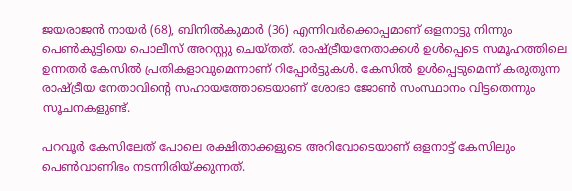ജയരാജന്‍ നായര്‍ (68), ബിനില്‍കുമാര്‍ (36) എന്നിവര്‍ക്കൊപ്പമാണ് ഒളനാട്ടു നിന്നും പെണ്‍കുട്ടിയെ പൊലീസ് അറസ്റ്റു ചെയ്തത്. രാഷ്ട്രീയനേതാക്കള്‍ ഉള്‍പ്പെടെ സമൂഹത്തിലെ ഉന്നതര്‍ കേസില്‍ പ്രതികളാവുമെന്നാണ് റിപ്പോര്‍ട്ടുകള്‍. കേസില്‍ ഉള്‍പ്പെടുമെന്ന് കരുതുന്ന രാഷ്ട്രീയ നേതാവിന്റെ സഹായത്തോടെയാണ് ശോഭാ ജോണ്‍ സംസ്ഥാനം വിട്ടതെന്നും സൂചനകളുണ്ട്.

പറവൂര്‍ കേസിലേത് പോലെ രക്ഷിതാക്കളുടെ അറിവോടെയാണ് ഒളനാട്ട് കേസിലും പെണ്‍വാണിഭം നടന്നിരിയ്ക്കുന്നത്.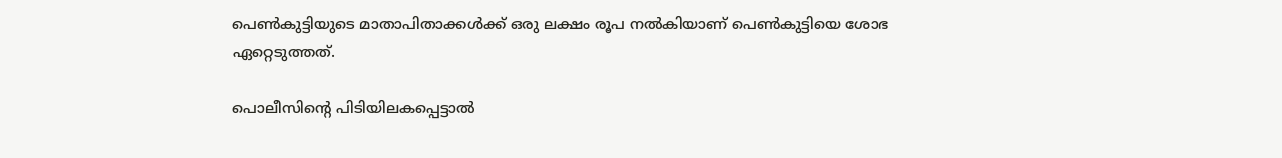പെണ്‍കുട്ടിയുടെ മാതാപിതാക്കള്‍ക്ക് ഒരു ലക്ഷം രൂപ നല്‍കിയാണ് പെണ്‍കുട്ടിയെ ശോഭ ഏറ്റെടുത്തത്.

പൊലീസിന്റെ പിടിയിലകപ്പെട്ടാല്‍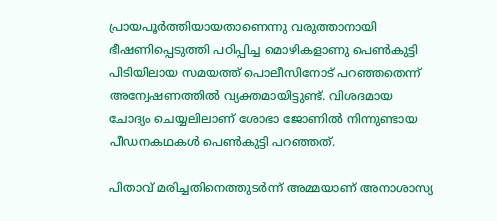പ്രായപൂര്‍ത്തിയായതാണെന്നു വരുത്താനായി ഭീഷണിപ്പെടുത്തി പഠിപ്പിച്ച മൊഴികളാണു പെണ്‍കുട്ടി പിടിയിലായ സമയത്ത് പൊലീസിനോട് പറഞ്ഞതെന്ന് അന്വേഷണത്തില്‍ വ്യക്തമായിട്ടുണ്ട്. വിശദമായ ചോദ്യം ചെയ്യലിലാണ് ശോഭാ ജോണില്‍ നിന്നുണ്ടായ പീഡനകഥകള്‍ പെണ്‍കുട്ടി പറഞ്ഞത്.

പിതാവ് മരിച്ചതിനെത്തുടര്‍ന്ന് അമ്മയാണ് അനാശാസ്യ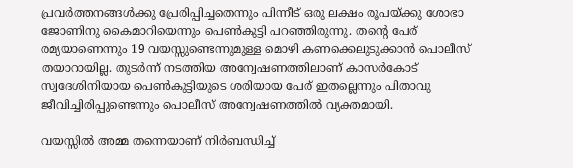പ്രവര്‍ത്തനങ്ങള്‍ക്കു പ്രേരിപ്പിച്ചതെന്നും പിന്നീട് ഒരു ലക്ഷം രൂപയ്ക്കു ശോഭാ ജോണിനു കൈമാറിയെന്നും പെണ്‍കുട്ടി പറഞ്ഞിരുന്നു. തന്റെ പേര് രമ്യയാണെന്നും 19 വയസ്സുണ്ടെന്നുമുള്ള മൊഴി കണക്കെലുടുക്കാന്‍ പൊലീസ് തയാറായില്ല. തുടര്‍ന്ന് നടത്തിയ അന്വേഷണത്തിലാണ് കാസര്‍കോട് സ്വദേശിനിയായ പെണ്‍കുട്ടിയുടെ ശരിയായ പേര് ഇതല്ലെന്നും പിതാവു ജീവിച്ചിരിപ്പുണ്ടെന്നും പൊലീസ് അന്വേഷണത്തില്‍ വ്യക്തമായി.

വയസ്സില്‍ അമ്മ തന്നെയാണ് നിര്‍ബന്ധിച്ച്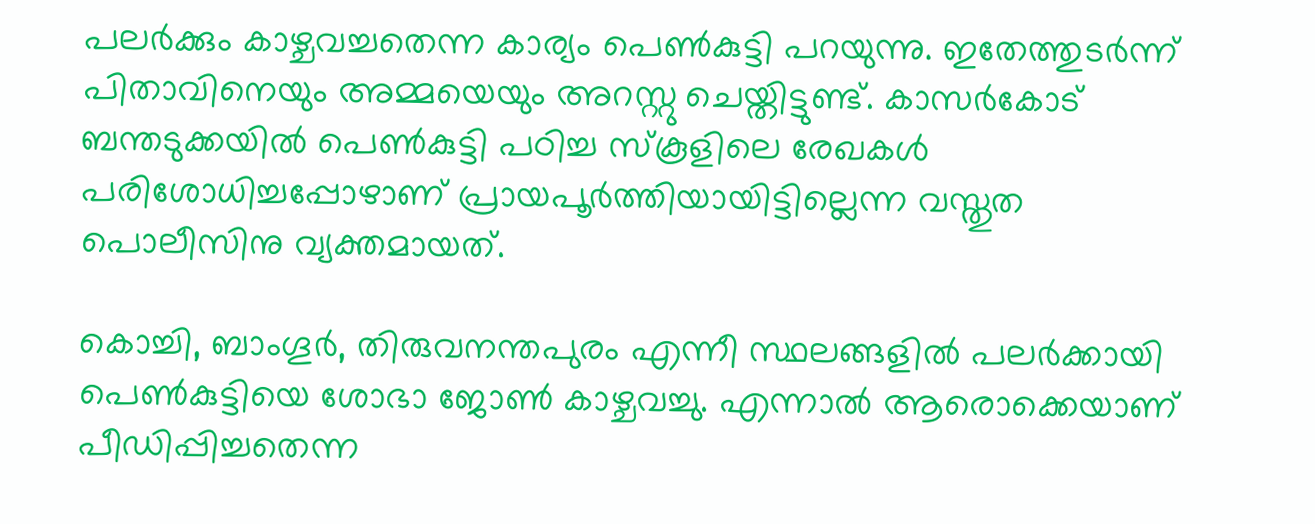പലര്‍ക്കും കാഴ്ചവച്ചതെന്ന കാര്യം പെണ്‍കുട്ടി പറയുന്നു. ഇതേത്തുടര്‍ന്ന് പിതാവിനെയും അമ്മയെയും അറസ്റ്റു ചെയ്തിട്ടുണ്ട്. കാസര്‍കോട് ബന്തടുക്കയില്‍ പെണ്‍കുട്ടി പഠിച്ച സ്‌കൂളിലെ രേഖകള്‍ പരിശോധിച്ചപ്പോഴാണ് പ്രായപൂര്‍ത്തിയായിട്ടില്ലെന്ന വസ്തുത പൊലീസിനു വ്യക്തമായത്.

കൊച്ചി, ബാംഗൂര്‍, തിരുവനന്തപുരം എന്നീ സ്ഥലങ്ങളില്‍ പലര്‍ക്കായി പെണ്‍കുട്ടിയെ ശോഭാ ജോണ്‍ കാഴ്ചവച്ചു. എന്നാല്‍ ആരൊക്കെയാണ് പീഡിപ്പിച്ചതെന്ന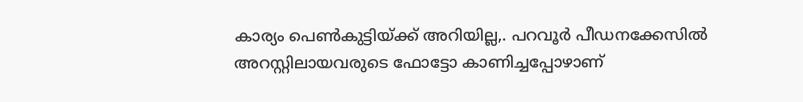കാര്യം പെണ്‍കുട്ടിയ്ക്ക് അറിയില്ല,. പറവൂര്‍ പീഡനക്കേസില്‍ അറസ്റ്റിലായവരുടെ ഫോട്ടോ കാണിച്ചപ്പോഴാണ്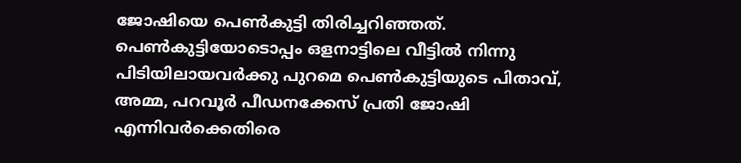ജോഷിയെ പെണ്‍കുട്ടി തിരിച്ചറിഞ്ഞത്. പെണ്‍കുട്ടിയോടൊപ്പം ഒളനാട്ടിലെ വീട്ടില്‍ നിന്നു പിടിയിലായവര്‍ക്കു പുറമെ പെണ്‍കുട്ടിയുടെ പിതാവ്, അമ്മ, പറവൂര്‍ പീഡനക്കേസ് പ്രതി ജോഷി എന്നിവര്‍ക്കെതിരെ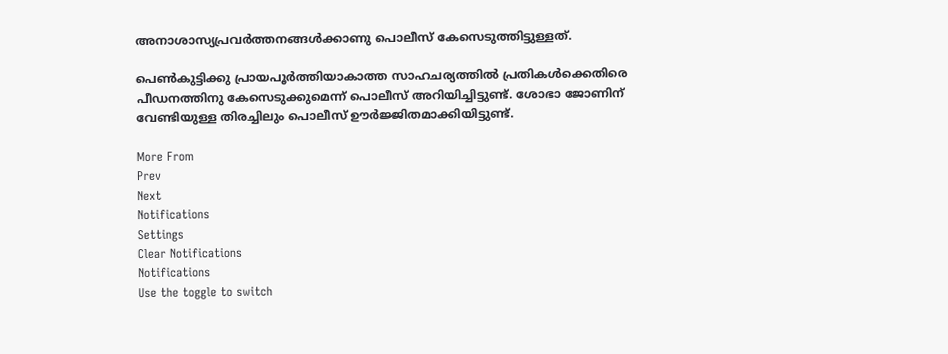അനാശാസ്യപ്രവര്‍ത്തനങ്ങള്‍ക്കാണു പൊലീസ് കേസെടുത്തിട്ടുള്ളത്.

പെണ്‍കുട്ടിക്കു പ്രായപൂര്‍ത്തിയാകാത്ത സാഹചര്യത്തില്‍ പ്രതികള്‍ക്കെതിരെ പീഡനത്തിനു കേസെടുക്കുമെന്ന് പൊലീസ് അറിയിച്ചിട്ടുണ്ട്. ശോഭാ ജോണിന് വേണ്ടിയുള്ള തിരച്ചിലും പൊലീസ് ഊര്‍ജ്ജിതമാക്കിയിട്ടുണ്ട്.

More From
Prev
Next
Notifications
Settings
Clear Notifications
Notifications
Use the toggle to switch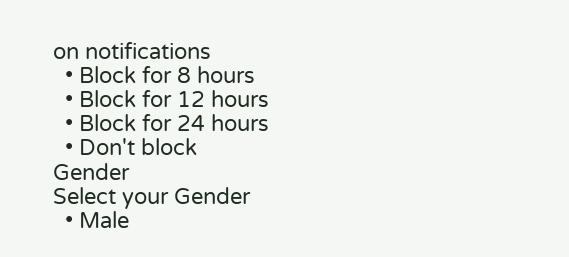on notifications
  • Block for 8 hours
  • Block for 12 hours
  • Block for 24 hours
  • Don't block
Gender
Select your Gender
  • Male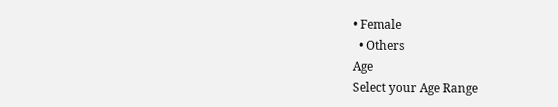• Female
  • Others
Age
Select your Age Range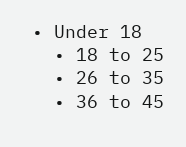• Under 18
  • 18 to 25
  • 26 to 35
  • 36 to 45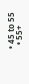• 45 to 55
  • 55+